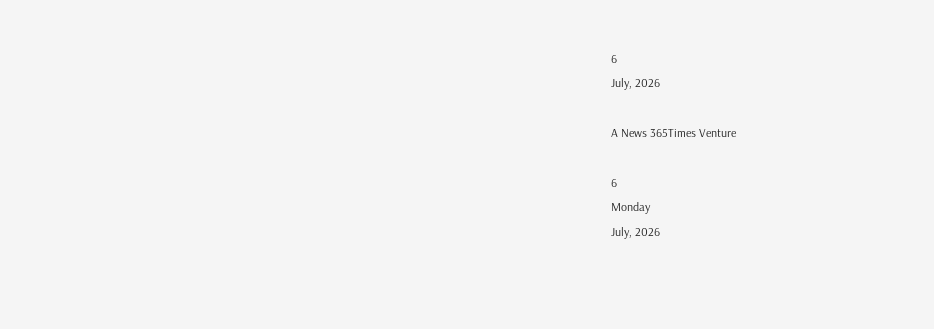6
July, 2026

A News 365Times Venture

6
Monday
July, 2026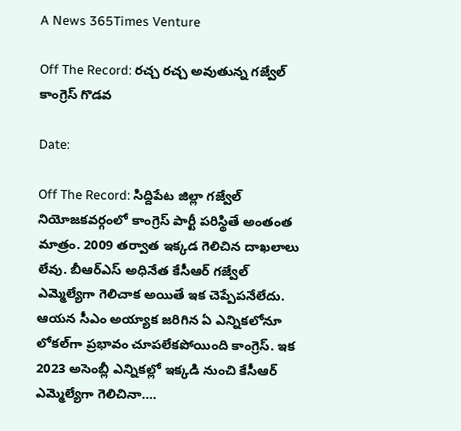A News 365Times Venture

Off The Record: రచ్చ రచ్చ అవుతున్న గజ్వేల్ కాంగ్రెస్ గొడవ

Date:

Off The Record: సిద్దిపేట జిల్లా గజ్వేల్ నియోజకవర్గంలో కాంగ్రెస్ పార్టీ పరిస్థితే అంతంత మాత్రం. 2009 తర్వాత ఇక్కడ గెలిచిన దాఖలాలు లేవు. బీఆర్ఎస్ అధినేత కేసీఆర్ గజ్వేల్ ఎమ్మెల్యేగా గెలిచాక అయితే ఇక చెప్పేపనేలేదు. ఆయన సీఎం అయ్యాక జరిగిన ఏ ఎన్నికలోనూ లోకల్‌గా ప్రభావం చూపలేకపోయింది కాంగ్రెస్. ఇక 2023 అసెంబ్లీ ఎన్నికల్లో ఇక్కడి నుంచి కేసీఆర్ ఎమ్మెల్యేగా గెలిచినా….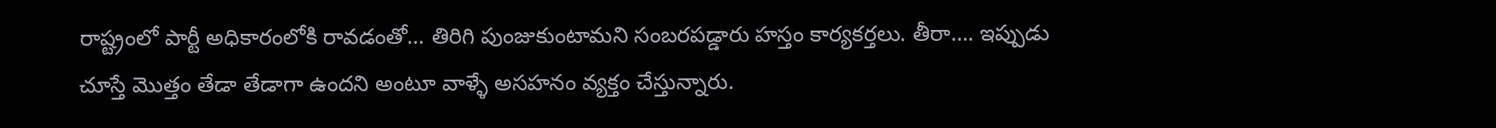రాష్ట్రంలో పార్టీ అధికారంలోకి రావడంతో… తిరిగి పుంజుకుంటామని సంబరపడ్డారు హస్తం కార్యకర్తలు. తీరా…. ఇప్పుడు చూస్తే మొత్తం తేడా తేడాగా ఉందని అంటూ వాళ్ళే అసహనం వ్యక్తం చేస్తున్నారు.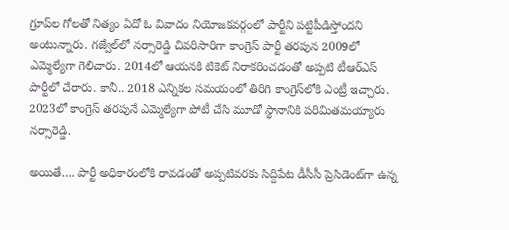గ్రూప్‌ల గోలతో నిత్యం ఏదో ఓ వివాదం నియోజకవర్గంలో పార్టీని పట్టిపీడిస్తోందని అంటున్నారు. గజ్వేల్‌లో నర్సారెడ్డి చివరిసారిగా కాంగ్రెస్ పార్టీ తరపున 2009లో ఎమ్మెల్యేగా గెలిచారు. 2014లో ఆయనకి టికెట్ నిరాకరించడంతో అప్పటి టీఆర్ఎస్ పార్టీలో చేరారు. కానీ.. 2018 ఎన్నికల సమయంలో తిరిగి కాంగ్రెస్‌లోకి ఎంట్రీ ఇచ్చారు. 2023లో కాంగ్రెస్‌ తరపునే ఎమ్మెల్యేగా పోటీ చేసి మూడో స్థానానికి పరిమితమయ్యారు నర్సారెడ్డి.

అయితే…. పార్టీ అధికారంలోకి రావడంతో అప్పటివరకు సిద్దిపేట డీసీసీ ప్రెసిడెంట్‌గా ఉన్న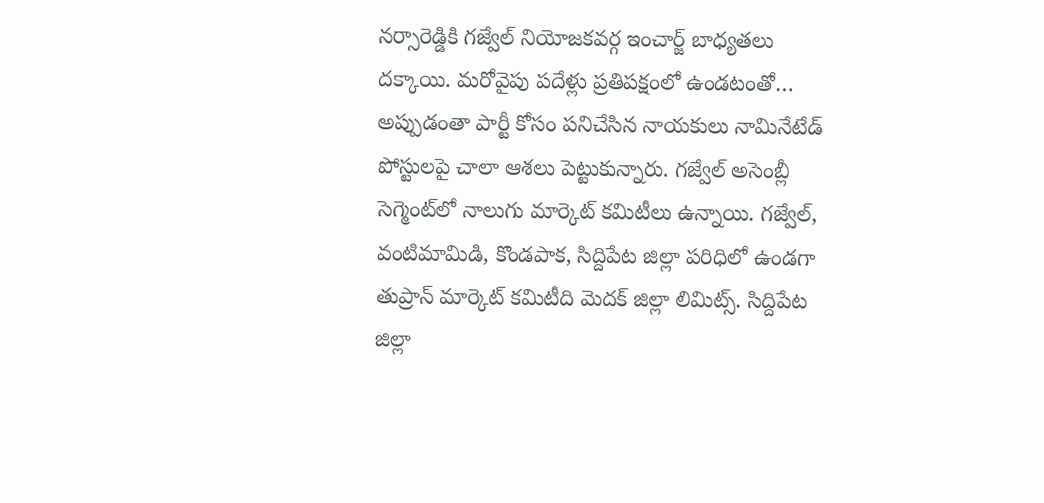నర్సారెడ్డికి గజ్వేల్ నియోజకవర్గ ఇంచార్జ్ బాధ్యతలు దక్కాయి. మరోవైపు పదేళ్లు ప్రతిపక్షంలో ఉండటంతో… అప్పుడంతా పార్టీ కోసం పనిచేసిన నాయకులు నామినేటేడ్ పోస్టులపై చాలా ఆశలు పెట్టుకున్నారు. గజ్వేల్ అసెంబ్లీ సెగ్మెంట్‌లో నాలుగు మార్కెట్ కమిటీలు ఉన్నాయి. గజ్వేల్, వంటిమామిడి, కొండపాక, సిద్దిపేట జిల్లా పరిధిలో ఉండగా తుప్రాన్ మార్కెట్ కమిటీది మెదక్ జిల్లా లిమిట్స్‌. సిద్దిపేట జిల్లా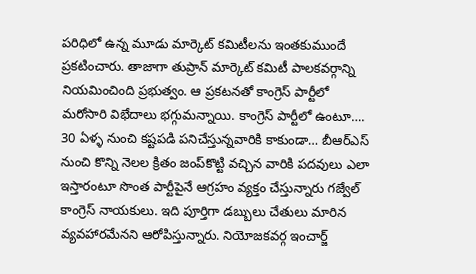పరిధిలో ఉన్న మూడు మార్కెట్ కమిటీలను ఇంతకుముందే ప్రకటించారు. తాజాగా తుప్రాన్ మార్కెట్ కమిటీ పాలకవర్గాన్ని నియమించింది ప్రభుత్వం. ఆ ప్రకటనతో కాంగ్రెస్ పార్టీలో మరోసారి విభేదాలు భగ్గుమన్నాయి. కాంగ్రెస్ పార్టీలో ఉంటూ…. 30 ఏళ్ళ నుంచి కష్టపడి పనిచేస్తున్నవారికి కాకుండా… బీఆర్ఎస్ నుంచి కొన్ని నెలల క్రితం జంప్‌కొట్టి వచ్చిన వారికి పదవులు ఎలా ఇస్తారంటూ సొంత పార్టీపైనే ఆగ్రహం వ్యక్తం చేస్తున్నారు గజ్వేల్‌ కాంగ్రెస్ నాయకులు. ఇది పూర్తిగా డబ్బులు చేతులు మారిన వ్యవహారమేనని ఆరోపిస్తున్నారు. నియోజకవర్గ ఇంచార్జ్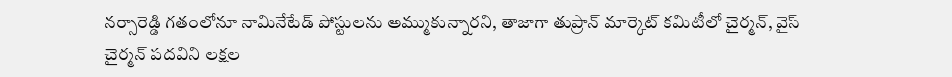నర్సారెడ్డి గతంలోనూ నామినేటేడ్ పోస్టులను అమ్ముకున్నారని, తాజాగా తుప్రాన్ మార్కెట్ కమిటీలో చైర్మన్, వైస్ చైర్మన్ పదవిని లక్షల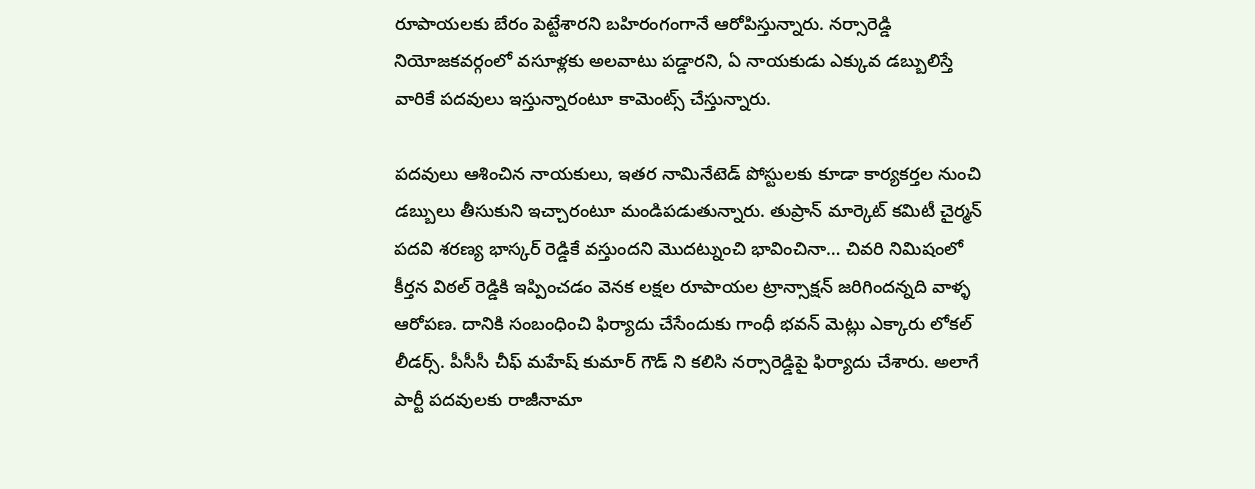రూపాయలకు బేరం పెట్టేశారని బహిరంగంగానే ఆరోపిస్తున్నారు. నర్సారెడ్డి నియోజకవర్గంలో వసూళ్లకు అలవాటు పడ్డారని, ఏ నాయకుడు ఎక్కువ డబ్బులిస్తే వారికే పదవులు ఇస్తున్నారంటూ కామెంట్స్ చేస్తున్నారు.

పదవులు ఆశించిన నాయకులు, ఇతర నామినేటెడ్ పోస్టులకు కూడా కార్యకర్తల నుంచి డబ్బులు తీసుకుని ఇచ్చారంటూ మండిపడుతున్నారు. తుప్రాన్ మార్కెట్ కమిటీ చైర్మన్ పదవి శరణ్య భాస్కర్ రెడ్డికే వస్తుందని మొదట్నుంచి భావించినా… చివరి నిమిషంలో కీర్తన విఠల్‌ రెడ్డికి ఇప్పించడం వెనక లక్షల రూపాయల ట్రాన్సాక్షన్ జరిగిందన్నది వాళ్ళ ఆరోపణ. దానికి సంబంధించి ఫిర్యాదు చేసేందుకు గాంధీ భవన్ మెట్లు ఎక్కారు లోకల్ లీడర్స్‌. పీసీసీ చీఫ్ మహేష్ కుమార్ గౌడ్ ని కలిసి నర్సారెడ్డిపై ఫిర్యాదు చేశారు. అలాగే పార్టీ పదవులకు రాజీనామా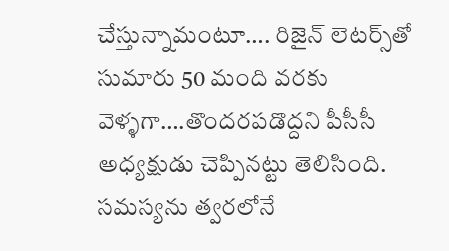చేస్తున్నామంటూ…. రిజైన్‌ లెటర్స్‌తో సుమారు 50 మంది వరకు వెళ్ళగా….తొందరపడొద్దని పీసీసీ అధ్యక్షుడు చెప్పినట్టు తెలిసింది. సమస్యను త్వరలోనే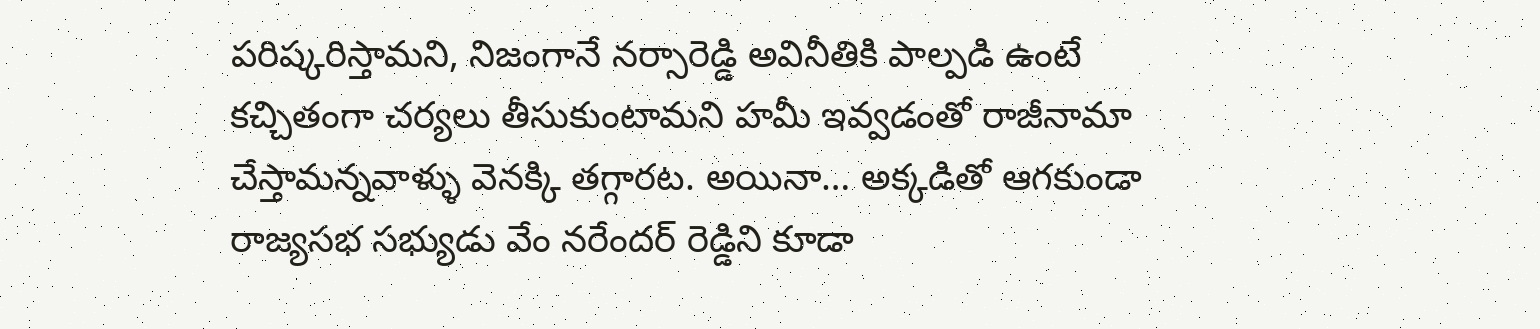పరిష్కరిస్తామని, నిజంగానే నర్సారెడ్డి అవినీతికి పాల్పడి ఉంటే కచ్చితంగా చర్యలు తీసుకుంటామని హమీ ఇవ్వడంతో రాజీనామా చేస్తామన్నవాళ్ళు వెనక్కి తగ్గారట. అయినా… అక్కడితో ఆగకుండా రాజ్యసభ సభ్యుడు వేం నరేందర్ రెడ్డిని కూడా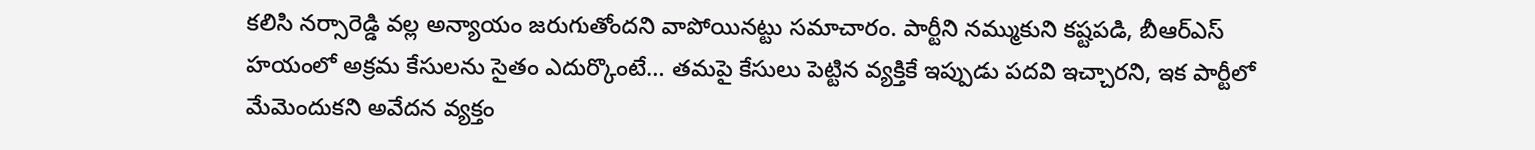కలిసి నర్సారెడ్డి వల్ల అన్యాయం జరుగుతోందని వాపోయినట్టు సమాచారం. పార్టీని నమ్ముకుని కష్టపడి, బీఆర్ఎస్ హయంలో అక్రమ కేసులను సైతం ఎదుర్కొంటే… తమపై కేసులు పెట్టిన వ్యక్తికే ఇప్పుడు పదవి ఇచ్చారని, ఇక పార్టీలో మేమెందుకని అవేదన వ్యక్తం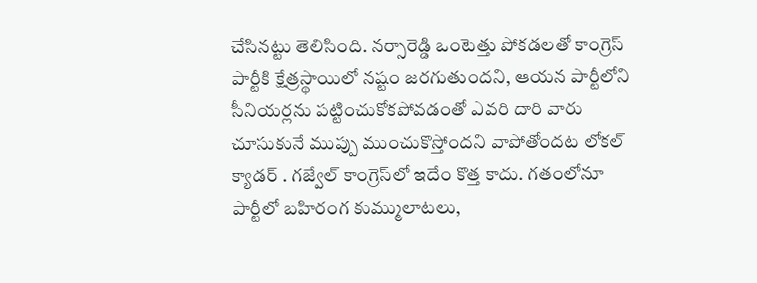చేసినట్టు తెలిసింది. నర్సారెడ్డి ఒంటెత్తు పోకడలతో కాంగ్రెస్ పార్టీకి క్షేత్రస్థాయిలో నష్టం జరగుతుందని, ఆయన పార్టీలోని సీనియర్లను పట్టించుకోకపోవడంతో ఎవరి దారి వారు చూసుకునే ముప్పు ముంచుకొస్తోందని వాపోతోందట లోకల్ క్యాడర్ . గజ్వేల్ కాంగ్రెస్‌లో ఇదేం కొత్త కాదు. గతంలోనూ పార్టీలో బహిరంగ కుమ్ములాటలు,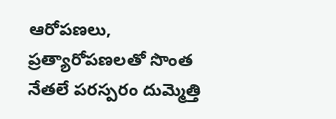ఆరోపణలు, ప్రత్యారోపణలతో సొంత నేతలే పరస్పరం దుమ్మెత్తి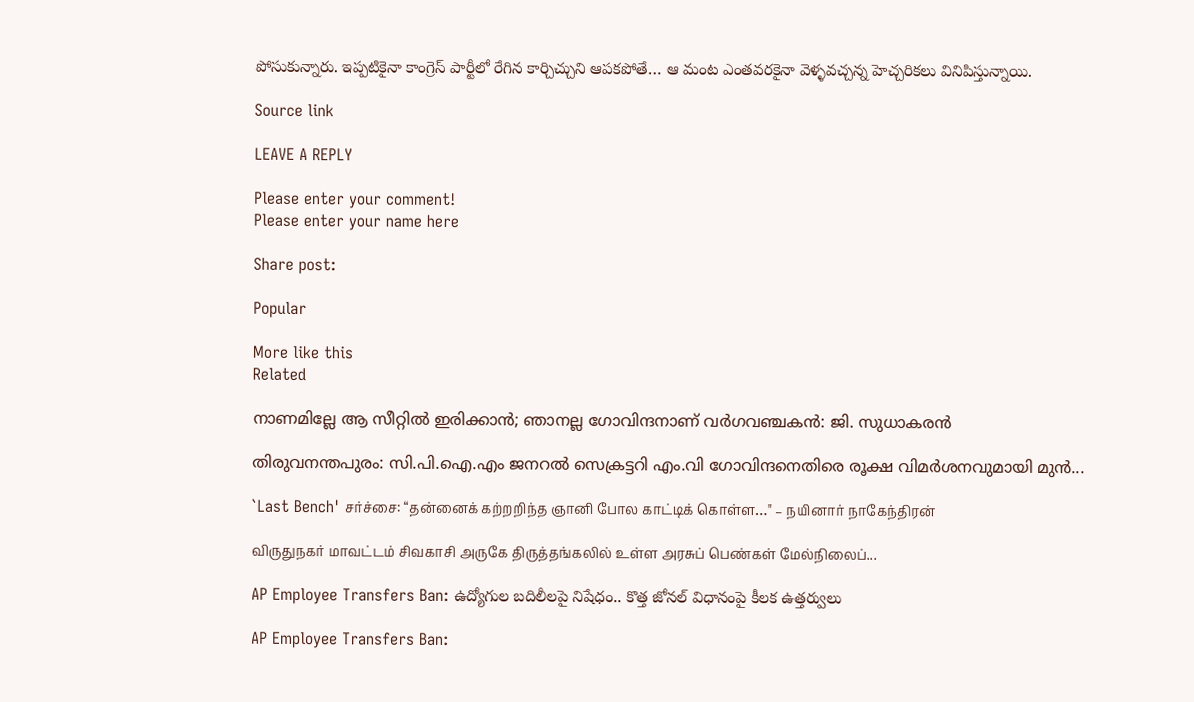పోసుకున్నారు. ఇప్పటికైనా కాంగ్రెస్ పార్టీలో రేగిన కార్చిచ్చుని ఆపకపోతే… ఆ మంట ఎంతవరకైనా వెళ్ళవచ్చన్న హెచ్చరికలు వినిపిస్తున్నాయి.

Source link

LEAVE A REPLY

Please enter your comment!
Please enter your name here

Share post:

Popular

More like this
Related

നാണമില്ലേ ആ സീറ്റില്‍ ഇരിക്കാന്‍; ഞാനല്ല ഗോവിന്ദനാണ് വര്‍ഗവഞ്ചകന്‍: ജി. സുധാകരന്‍

തിരുവനന്തപുരം: സി.പി.ഐ.എം ജനറല്‍ സെക്രട്ടറി എം.വി ഗോവിന്ദനെതിരെ രൂക്ഷ വിമര്‍ശനവുമായി മുന്‍...

`Last Bench' சர்ச்சை: “தன்னைக் கற்றறிந்த ஞானி போல காட்டிக் கொள்ள…" – நயினார் நாகேந்திரன்

விருதுநகர் மாவட்டம் சிவகாசி அருகே திருத்தங்கலில் உள்ள அரசுப் பெண்கள் மேல்நிலைப்...

AP Employee Transfers Ban: ఉద్యోగుల బదిలీలపై నిషేధం.. కొత్త జోనల్ విధానంపై కీలక ఉత్తర్వులు

AP Employee Transfers Ban: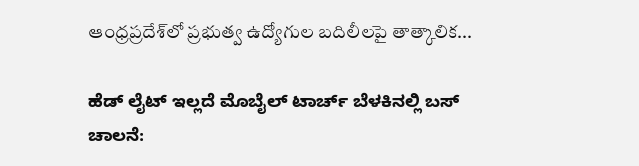ఆంధ్రప్రదేశ్‌లో ప్రభుత్వ ఉద్యోగుల బదిలీలపై తాత్కాలిక...

ಹೆಡ್ ಲೈಟ್ ಇಲ್ಲದೆ ಮೊಬೈಲ್ ಟಾರ್ಚ್ ಬೆಳಕಿನಲ್ಲಿ ಬಸ್ ಚಾಲನೆ: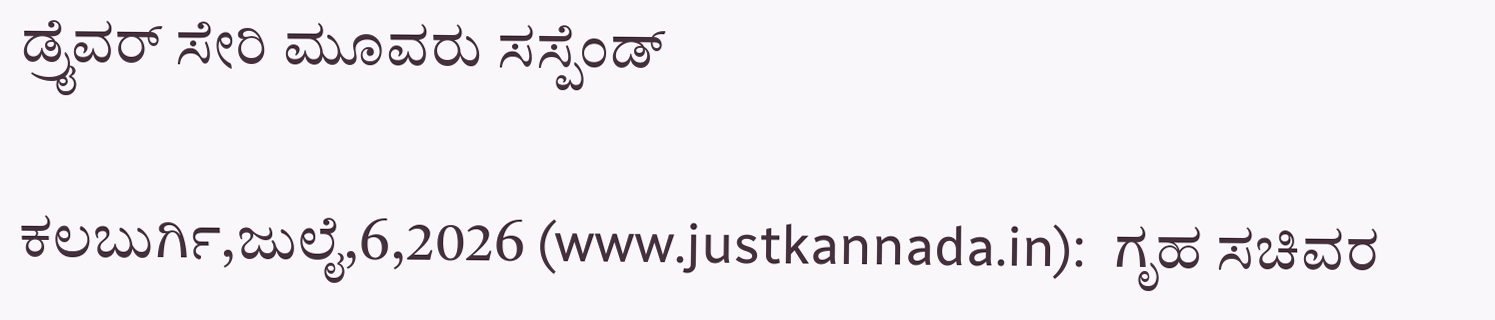ಡ್ರೈವರ್ ಸೇರಿ ಮೂವರು ಸಸ್ಪೆಂಡ್

ಕಲಬುರ್ಗಿ,ಜುಲೈ,6,2026 (www.justkannada.in):  ಗೃಹ ಸಚಿವರ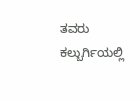ತವರು ಕಲ್ಬುರ್ಗಿಯಲ್ಲಿ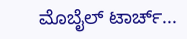ಮೊಬೈಲ್ ಟಾರ್ಚ್...